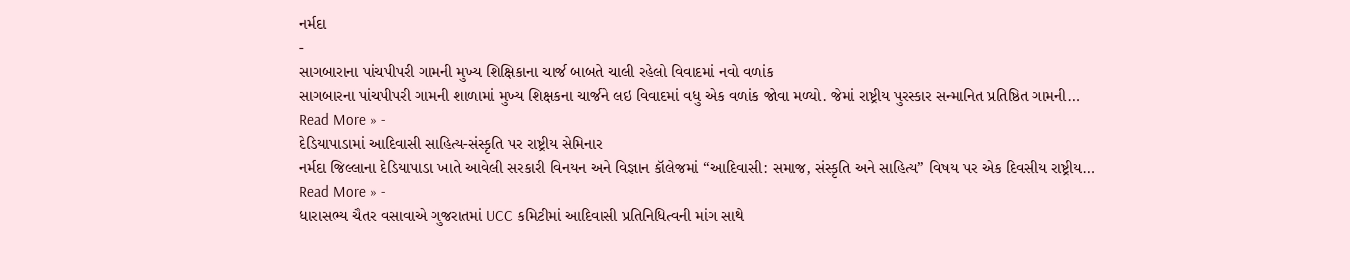નર્મદા
-
સાગબારાના પાંચપીપરી ગામની મુખ્ય શિક્ષિકાના ચાર્જ બાબતે ચાલી રહેલો વિવાદમાં નવો વળાંક
સાગબારના પાંચપીપરી ગામની શાળામાં મુખ્ય શિક્ષકના ચાર્જને લઇ વિવાદમાં વધુ એક વળાંક જોવા મળ્યો. જેમાં રાષ્ટ્રીય પુરસ્કાર સન્માનિત પ્રતિષ્ઠિત ગામની…
Read More » -
દેડિયાપાડામાં આદિવાસી સાહિત્ય-સંસ્કૃતિ પર રાષ્ટ્રીય સેમિનાર
નર્મદા જિલ્લાના દેડિયાપાડા ખાતે આવેલી સરકારી વિનયન અને વિજ્ઞાન કૉલેજમાં “આદિવાસી: સમાજ, સંસ્કૃતિ અને સાહિત્ય” વિષય પર એક દિવસીય રાષ્ટ્રીય…
Read More » -
ધારાસભ્ય ચૈતર વસાવાએ ગુજરાતમાં UCC કમિટીમાં આદિવાસી પ્રતિનિધિત્વની માંગ સાથે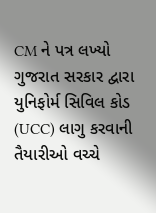CM ને પત્ર લખ્યો
ગુજરાત સરકાર દ્વારા યુનિફોર્મ સિવિલ કોડ (UCC) લાગુ કરવાની તૈયારીઓ વચ્ચે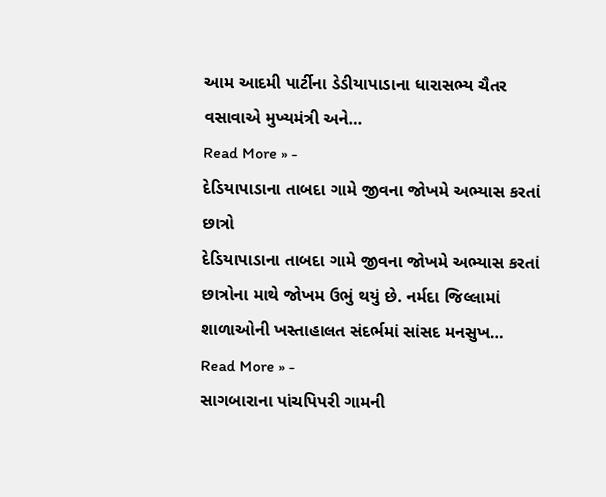આમ આદમી પાર્ટીના ડેડીયાપાડાના ધારાસભ્ય ચૈતર વસાવાએ મુખ્યમંત્રી અને…
Read More » -
દેડિયાપાડાના તાબદા ગામે જીવના જોખમે અભ્યાસ કરતાં છાત્રો
દેડિયાપાડાના તાબદા ગામે જીવના જોખમે અભ્યાસ કરતાં છાત્રોના માથે જોખમ ઉભું થયું છે. નર્મદા જિલ્લામાં શાળાઓની ખસ્તાહાલત સંદર્ભમાં સાંસદ મનસુખ…
Read More » -
સાગબારાના પાંચપિપરી ગામની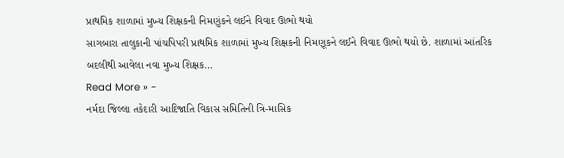પ્રાથમિક શાળામાં મુખ્ય શિક્ષકની નિમણુંકને લઈને વિવાદ ઊભો થયો
સાગબારા તાલુકાની પાંચપિપરી પ્રાથમિક શાળામાં મુખ્ય શિક્ષકની નિમણૂકને લઈને વિવાદ ઊભો થયો છે. શાળામાં આંતરિક બદલીથી આવેલા નવા મુખ્ય શિક્ષક…
Read More » -
નર્મદા જિલ્લા તકેદારી આદિજાતિ વિકાસ સમિતિની ત્રિ-માસિક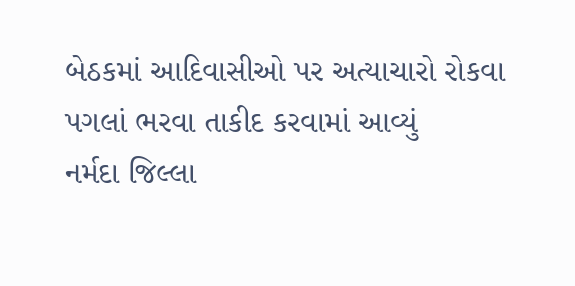બેઠકમાં આદિવાસીઓ પર અત્યાચારો રોકવા પગલાં ભરવા તાકીદ કરવામાં આવ્યું
નર્મદા જિલ્લા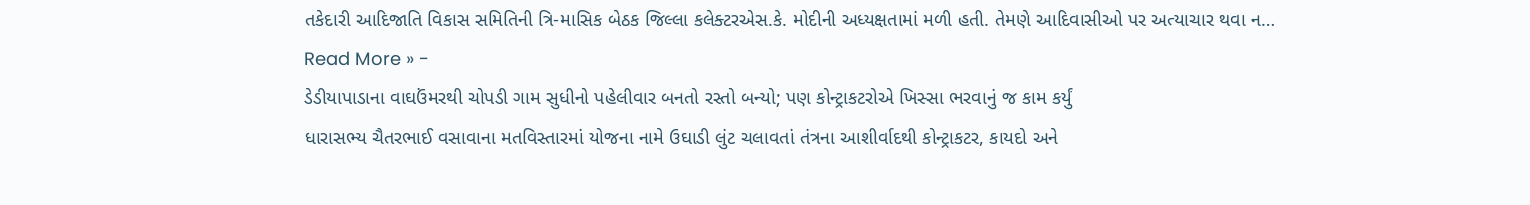તકેદારી આદિજાતિ વિકાસ સમિતિની ત્રિ-માસિક બેઠક જિલ્લા કલેક્ટરએસ.કે. મોદીની અધ્યક્ષતામાં મળી હતી. તેમણે આદિવાસીઓ પર અત્યાચાર થવા ન…
Read More » -
ડેડીયાપાડાના વાઘઉંમરથી ચોપડી ગામ સુધીનો પહેલીવાર બનતો રસ્તો બન્યો; પણ કોન્ટ્રાકટરોએ ખિસ્સા ભરવાનું જ કામ કર્યું
ધારાસભ્ય ચૈતરભાઈ વસાવાના મતવિસ્તારમાં યોજના નામે ઉઘાડી લુંટ ચલાવતાં તંત્રના આશીર્વાદથી કોન્ટ્રાકટર, કાયદો અને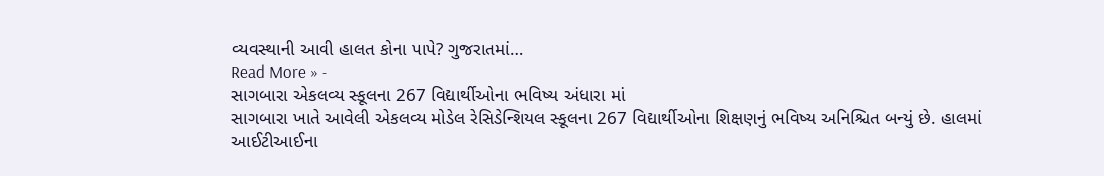વ્યવસ્થાની આવી હાલત કોના પાપે? ગુજરાતમાં…
Read More » -
સાગબારા એકલવ્ય સ્કૂલના 267 વિદ્યાર્થીઓના ભવિષ્ય અંધારા માં
સાગબારા ખાતે આવેલી એકલવ્ય મોડેલ રેસિડેન્શિયલ સ્કૂલના 267 વિદ્યાર્થીઓના શિક્ષણનું ભવિષ્ય અનિશ્ચિત બન્યું છે. હાલમાં આઈટીઆઈના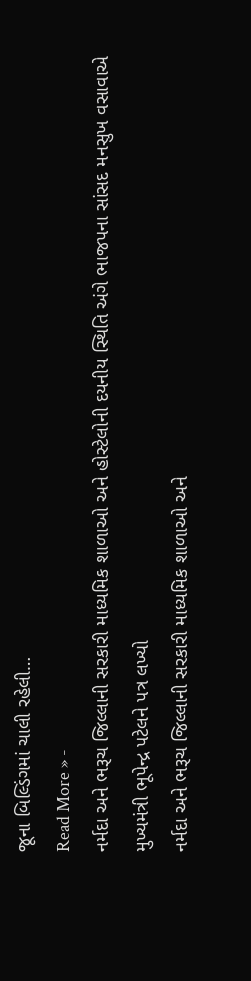જૂના બિલ્ડિંગમાં ચાલી રહેલી…
Read More » -
નર્મદા અને ભરૂચ જિલ્લાની સરકારી માધ્યમિક શાળાઓ અને હોસ્ટેલોની દયનીય સ્થિતિ અંગે ભાજપના સાંસદ મનસુખ વસાવાએ મુખ્યમંત્રી ભૂપેન્દ્ર પટેલને પત્ર લખ્યો
નર્મદા અને ભરૂચ જિલ્લાની સરકારી માધ્યમિક શાળાઓ અને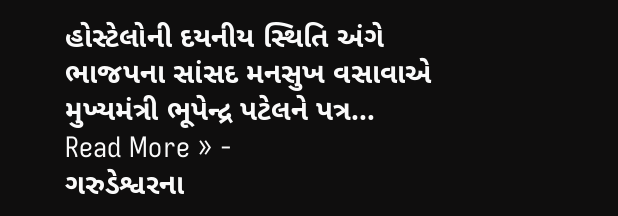હોસ્ટેલોની દયનીય સ્થિતિ અંગે ભાજપના સાંસદ મનસુખ વસાવાએ મુખ્યમંત્રી ભૂપેન્દ્ર પટેલને પત્ર…
Read More » -
ગરુડેશ્વરના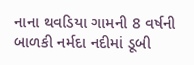નાના થવડિયા ગામની 8 વર્ષની બાળકી નર્મદા નદીમાં ડૂબી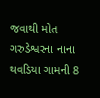જવાથી મોત
ગરુડેશ્વરના નાના થવડિયા ગામની 8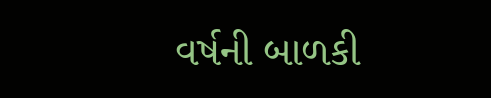વર્ષની બાળકી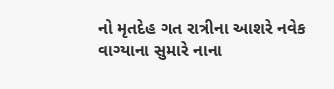નો મૃતદેહ ગત રાત્રીના આશરે નવેક વાગ્યાના સુમારે નાના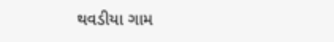થવડીયા ગામ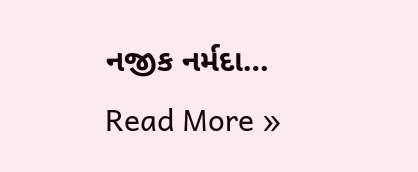નજીક નર્મદા…
Read More »